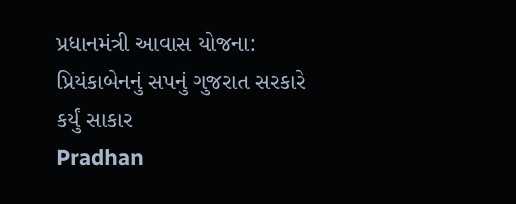પ્રધાનમંત્રી આવાસ યોજના: પ્રિયંકાબેનનું સપનું ગુજરાત સરકારે કર્યું સાકાર
Pradhan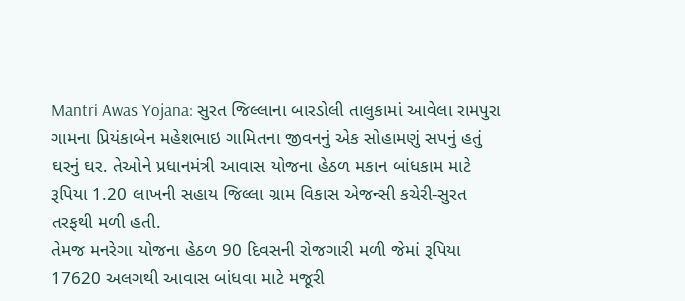Mantri Awas Yojana: સુરત જિલ્લાના બારડોલી તાલુકામાં આવેલા રામપુરા ગામના પ્રિયંકાબેન મહેશભાઇ ગામિતના જીવનનું એક સોહામણું સપનું હતું ઘરનું ઘર. તેઓને પ્રધાનમંત્રી આવાસ યોજના હેઠળ મકાન બાંધકામ માટે રૂપિયા 1.20 લાખની સહાય જિલ્લા ગ્રામ વિકાસ એજન્સી કચેરી-સુરત તરફથી મળી હતી.
તેમજ મનરેગા યોજના હેઠળ 90 દિવસની રોજગારી મળી જેમાં રૂપિયા 17620 અલગથી આવાસ બાંધવા માટે મજૂરી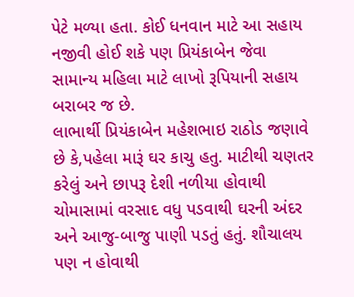પેટે મળ્યા હતા. કોઈ ધનવાન માટે આ સહાય નજીવી હોઈ શકે પણ પ્રિયંકાબેન જેવા સામાન્ય મહિલા માટે લાખો રૂપિયાની સહાય બરાબર જ છે.
લાભાર્થી પ્રિયંકાબેન મહેશભાઇ રાઠોડ જણાવે છે કે,પહેલા મારૂં ઘર કાચુ હતુ. માટીથી ચણતર કરેલું અને છાપરૂ દેશી નળીયા હોવાથી ચોમાસામાં વરસાદ વધુ પડવાથી ઘરની અંદર અને આજુ-બાજુ પાણી પડતું હતું. શૌચાલય પણ ન હોવાથી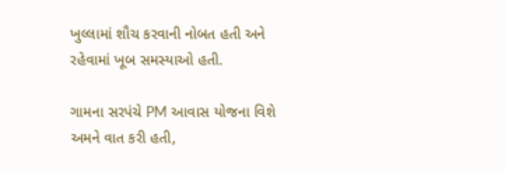ખુલ્લામાં શૌચ કરવાની નોબત હતી અને રહેવામાં ખૂબ સમસ્યાઓ હતી.

ગામના સરપંચે PM આવાસ યોજના વિશે અમને વાત કરી હતી,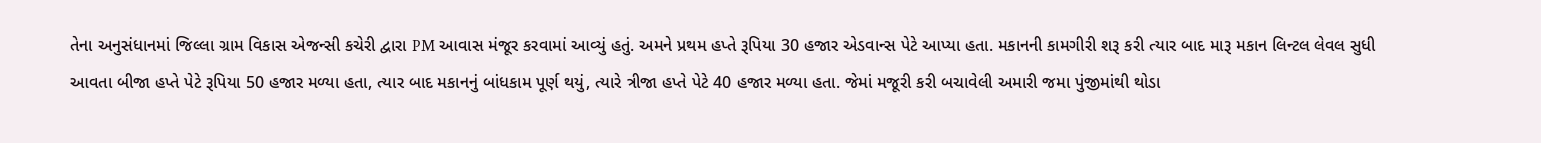તેના અનુસંધાનમાં જિલ્લા ગ્રામ વિકાસ એજન્સી કચેરી દ્વારા PM આવાસ મંજૂર કરવામાં આવ્યું હતું. અમને પ્રથમ હપ્તે રૂપિયા 30 હજાર એડવાન્સ પેટે આપ્યા હતા. મકાનની કામગીરી શરૂ કરી ત્યાર બાદ મારૂ મકાન લિન્ટલ લેવલ સુધી આવતા બીજા હપ્તે પેટે રૂપિયા 50 હજાર મળ્યા હતા, ત્યાર બાદ મકાનનું બાંધકામ પૂર્ણ થયું, ત્યારે ત્રીજા હપ્તે પેટે 40 હજાર મળ્યા હતા. જેમાં મજૂરી કરી બચાવેલી અમારી જમા પુંજીમાંથી થોડા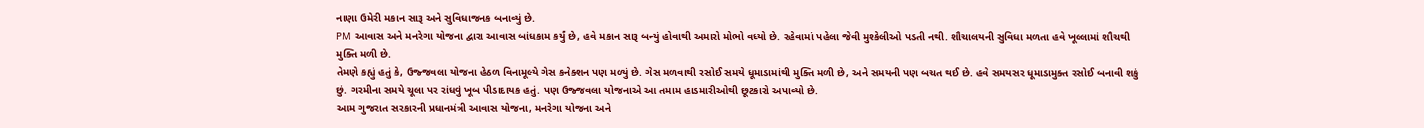નાણા ઉમેરી મકાન સારૂ અને સુવિધાજનક બનાવ્યું છે.
PM આવાસ અને મનરેગા યોજના દ્વારા આવાસ બાંધકામ કર્યું છે, હવે મકાન સારૂ બન્યું હોવાથી અમારો મોભો વધ્યો છે. રહેવામાં પહેલા જેવી મુશ્કેલીઓ પડતી નથી. શૌચાલયની સુવિધા મળતા હવે ખૂલ્લામાં શૌચથી મુક્તિ મળી છે.
તેમણે કહ્યું હતું કે, ઉજ્જવલા યોજના હેઠળ વિનામૂલ્યે ગેસ કનેક્શન પણ મળ્યું છે. ગેસ મળવાથી રસોઈ સમયે ધૂમાડામાંથી મુક્તિ મળી છે, અને સમયની પણ બચત થઈ છે. હવે સમયસર ધૂમાડામુક્ત રસોઈ બનાવી શકું છું. ગરમીના સમયે ચૂલા પર રાંધવું ખૂબ પીડાદાયક હતું. પણ ઉજ્જવલા યોજનાએ આ તમામ હાડમારીઓથી છૂટકારો અપાવ્યો છે.
આમ ગુજરાત સરકારની પ્રધાનમંત્રી આવાસ યોજના, મનરેગા યોજના અને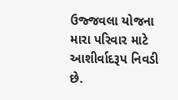ઉજ્જવલા યોજના મારા પરિવાર માટે આશીર્વાદરૂપ નિવડી છે.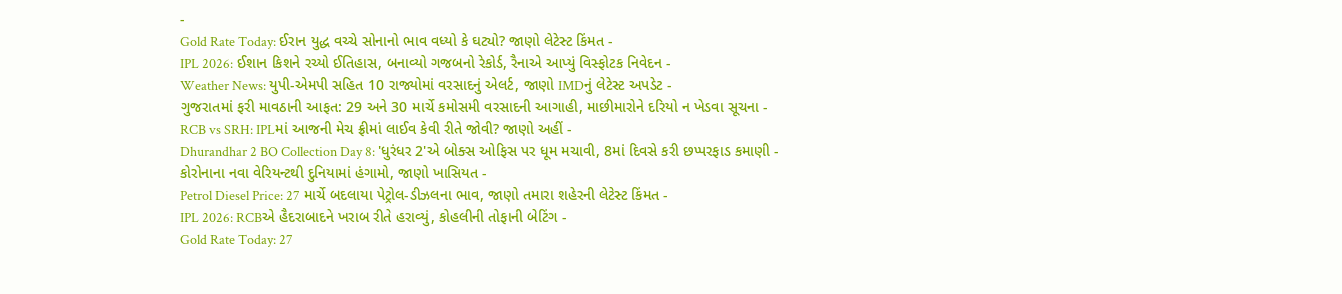-
Gold Rate Today: ઈરાન યુદ્ધ વચ્ચે સોનાનો ભાવ વધ્યો કે ઘટ્યો? જાણો લેટેસ્ટ કિંમત -
IPL 2026: ઈશાન કિશને રચ્યો ઈતિહાસ, બનાવ્યો ગજબનો રેકોર્ડ, રૈનાએ આપ્યું વિસ્ફોટક નિવેદન -
Weather News: યુપી-એમપી સહિત 10 રાજ્યોમાં વરસાદનું એલર્ટ, જાણો IMDનું લેટેસ્ટ અપડેટ -
ગુજરાતમાં ફરી માવઠાની આફત: 29 અને 30 માર્ચે કમોસમી વરસાદની આગાહી, માછીમારોને દરિયો ન ખેડવા સૂચના -
RCB vs SRH: IPLમાં આજની મેચ ફ્રીમાં લાઈવ કેવી રીતે જોવી? જાણો અહીં -
Dhurandhar 2 BO Collection Day 8: 'ધુરંધર 2'એ બોક્સ ઓફિસ પર ધૂમ મચાવી, 8માં દિવસે કરી છપ્પરફાડ કમાણી -
કોરોનાના નવા વેરિયન્ટથી દુનિયામાં હંગામો, જાણો ખાસિયત -
Petrol Diesel Price: 27 માર્ચે બદલાયા પેટ્રોલ-ડીઝલના ભાવ, જાણો તમારા શહેરની લેટેસ્ટ કિંમત -
IPL 2026: RCBએ હૈદરાબાદને ખરાબ રીતે હરાવ્યું, કોહલીની તોફાની બેટિંગ -
Gold Rate Today: 27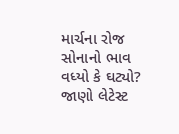માર્ચના રોજ સોનાનો ભાવ વધ્યો કે ઘટ્યો? જાણો લેટેસ્ટ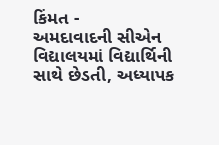કિંમત -
અમદાવાદની સીએન વિદ્યાલયમાં વિદ્યાર્થિની સાથે છેડતી, અધ્યાપક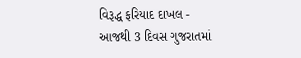વિરૂદ્ધ ફરિયાદ દાખલ -
આજથી 3 દિવસ ગુજરાતમાં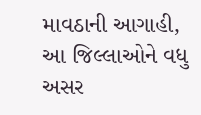માવઠાની આગાહી, આ જિલ્લાઓને વધુ અસર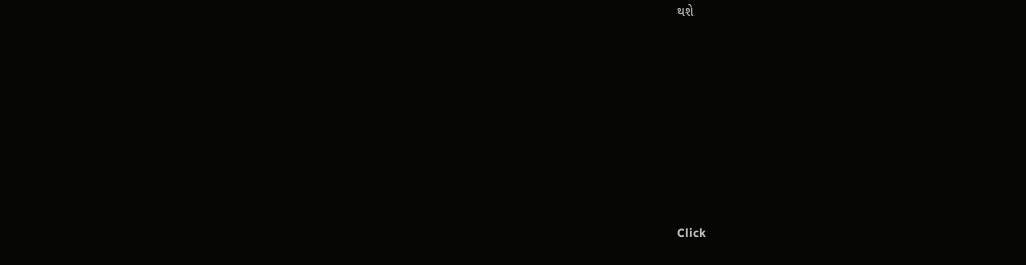થશે








Click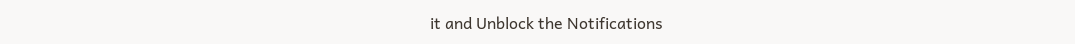it and Unblock the Notifications